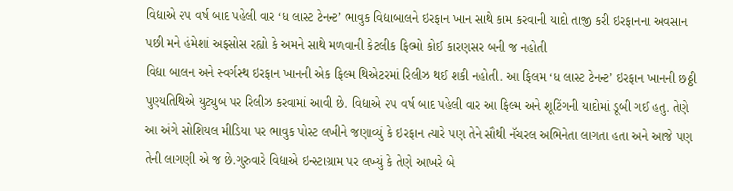વિદ્યાએ ૨૫ વર્ષ બાદ પહેલી વાર ‘ધ લાસ્ટ ટેનન્ટ’ ભાવુક વિદ્યાબાલને ઇરફાન ખાન સાથે કામ કરવાની યાદો તાજી કરી ઇરફાનના અવસાન પછી મને હંમેશાં અફસોસ રહ્યો કે અમને સાથે મળવાની કેટલીક ફિલ્મો કોઈ કારણસર બની જ નહોતી
વિદ્યા બાલન અને સ્વર્ગસ્થ ઇરફાન ખાનની એક ફિલ્મ થિએટરમાં રિલીઝ થઈ શકી નહોતી. આ ફિલમ ‘ધ લાસ્ટ ટેનન્ટ’ ઇરફાન ખાનની છઠ્ઠી પુણ્યતિથિએ યુટ્યુબ પર રિલીઝ કરવામાં આવી છે. વિદ્યાએ ૨૫ વર્ષ બાદ પહેલી વાર આ ફિલ્મ અને શૂટિંગની યાદોમાં ડૂબી ગઈ હતુ. તેણે આ અંગે સોશિયલ મીડિયા પર ભાવુક પોસ્ટ લખીને જણાવ્યું કે ઇરફાન ત્યારે પણ તેને સૌથી નૅચરલ અભિનેતા લાગતા હતા અને આજે પણ તેની લાગણી એ જ છે.ગુરુવારે વિદ્યાએ ઇન્સ્ટાગ્રામ પર લખ્યું કે તેણે આખરે બે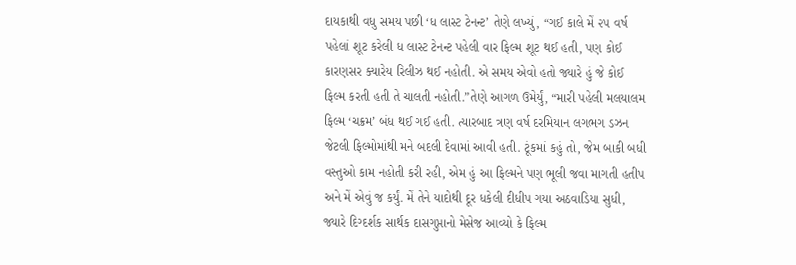દાયકાથી વધુ સમય પછી ‘ધ લાસ્ટ ટેનન્ટ’ તેણે લખ્યું, “ગઈ કાલે મેં ૨૫ વર્ષ પહેલાં શૂટ કરેલી ધ લાસ્ટ ટેનન્ટ પહેલી વાર ફિલ્મ શૂટ થઈ હતી, પણ કોઈ કારણસર ક્યારેય રિલીઝ થઈ નહોતી. એ સમય એવો હતો જ્યારે હું જે કોઈ ફિલ્મ કરતી હતી તે ચાલતી નહોતી.”તેણે આગળ ઉમેર્યું, “મારી પહેલી મલયાલમ ફિલ્મ ‘ચક્રમ’ બંધ થઈ ગઈ હતી. ત્યારબાદ ત્રણ વર્ષ દરમિયાન લગભગ ડઝન જેટલી ફિલ્મોમાંથી મને બદલી દેવામાં આવી હતી. ટૂંકમાં કહું તો, જેમ બાકી બધી વસ્તુઓ કામ નહોતી કરી રહી, એમ હું આ ફિલ્મને પણ ભૂલી જવા માગતી હતીપ અને મેં એવું જ કર્યું. મેં તેને યાદોથી દૂર ધકેલી દીધીપ ગયા અઠવાડિયા સુધી, જ્યારે દિગ્દર્શક સાર્થક દાસગુપ્તાનો મેસેજ આવ્યો કે ફિલ્મ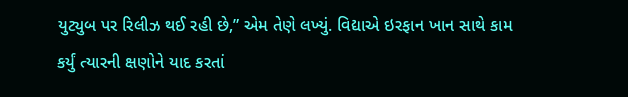યુટ્યુબ પર રિલીઝ થઈ રહી છે,” એમ તેણે લખ્યું. વિદ્યાએ ઇરફાન ખાન સાથે કામ કર્યું ત્યારની ક્ષણોને યાદ કરતાં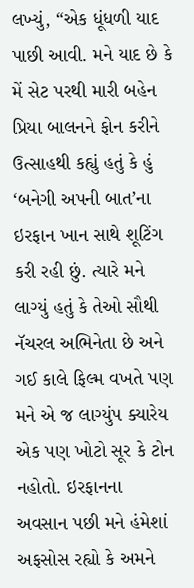લખ્યું, “એક ધૂંધળી યાદ પાછી આવી. મને યાદ છે કે મેં સેટ પરથી મારી બહેન પ્રિયા બાલનને ફોન કરીને ઉત્સાહથી કહ્યું હતું કે હું ‘બનેગી અપની બાત’ના ઇરફાન ખાન સાથે શૂટિંગ કરી રહી છું. ત્યારે મને લાગ્યું હતું કે તેઓ સૌથી નૅચરલ અભિનેતા છે અને ગઈ કાલે ફિલ્મ વખતે પણ મને એ જ લાગ્યુંપ ક્યારેય એક પણ ખોટો સૂર કે ટોન નહોતો. ઇરફાનના અવસાન પછી મને હંમેશાં અફસોસ રહ્યો કે અમને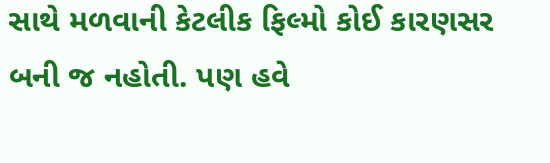સાથે મળવાની કેટલીક ફિલ્મો કોઈ કારણસર બની જ નહોતી. પણ હવે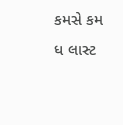કમસે કમ ધ લાસ્ટ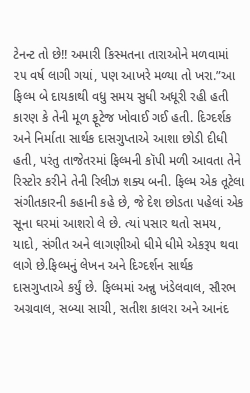ટેનન્ટ તો છે!! અમારી કિસ્મતના તારાઓને મળવામાં ૨૫ વર્ષ લાગી ગયાં, પણ આખરે મળ્યા તો ખરા.”આ ફિલ્મ બે દાયકાથી વધુ સમય સુધી અધૂરી રહી હતી કારણ કે તેની મૂળ ફૂટેજ ખોવાઈ ગઈ હતી. દિગ્દર્શક અને નિર્માતા સાર્થક દાસગુપ્તાએ આશા છોડી દીધી હતી, પરંતુ તાજેતરમાં ફિલ્મની કૉપી મળી આવતા તેને રિસ્ટોર કરીને તેની રિલીઝ શક્ય બની. ફિલ્મ એક તૂટેલા સંગીતકારની કહાની કહે છે, જે દેશ છોડતા પહેલાં એક સૂના ઘરમાં આશરો લે છે. ત્યાં પસાર થતો સમય, યાદો, સંગીત અને લાગણીઓ ધીમે ધીમે એકરૂપ થવા લાગે છે.ફિલ્મનું લેખન અને દિગ્દર્શન સાર્થક દાસગુપ્તાએ કર્યું છે. ફિલ્મમાં અન્નુ ખંડેલવાલ, સૌરભ અગ્રવાલ, સબ્યા સાચી, સતીશ કાલરા અને આનંદ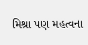મિશ્રા પણ મહત્વના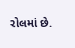રોલમાં છે.